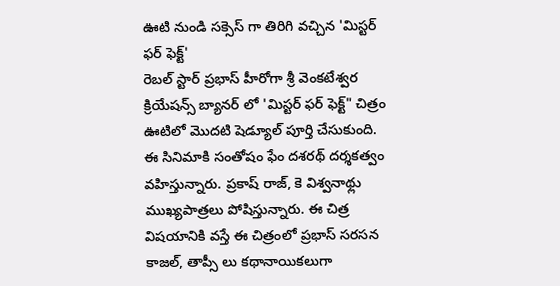ఊటి నుండి సక్సెస్ గా తిరిగి వచ్చిన 'మిస్టర్ ఫర్ ఫెక్ట్'
రెబల్ స్టార్ ప్రభాస్ హీరోగా శ్రీ వెంకటేశ్వర క్రియేషన్స్ బ్యానర్ లో 'మిస్టర్ ఫర్ ఫెక్ట్" చిత్రం ఊటిలో మొదటి షెడ్యూల్ పూర్తి చేసుకుంది. ఈ సినిమాకి సంతోషం ఫేం దశరథ్ దర్శకత్వం వహిస్తున్నారు. ప్రకాష్ రాజ్, కె విశ్వనాథ్లు ముఖ్యపాత్రలు పోషిస్తున్నారు. ఈ చిత్ర విషయానికి వస్తే ఈ చిత్రంలో ప్రభాస్ సరసన కాజల్, తాప్సీ లు కథానాయికలుగా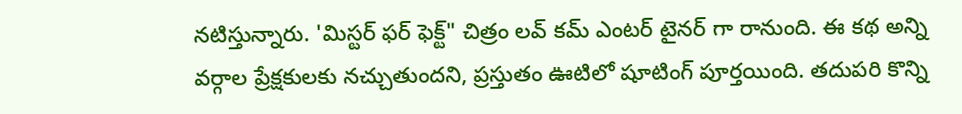నటిస్తున్నారు. 'మిస్టర్ ఫర్ ఫెక్ట్" చిత్రం లవ్ కమ్ ఎంటర్ టైనర్ గా రానుంది. ఈ కథ అన్ని వర్గాల ప్రేక్షకులకు నచ్చుతుందని, ప్రస్తుతం ఊటిలో షూటింగ్ పూర్తయింది. తదుపరి కొన్ని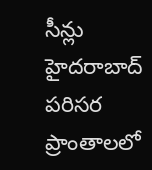సీన్లు హైదరాబాద్ పరిసర ప్రాంతాలలో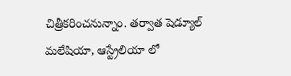చిత్రీకరించనున్నాం. తర్వాత షెడ్యూల్ మలేషియా, ఆస్ట్రేలియా లో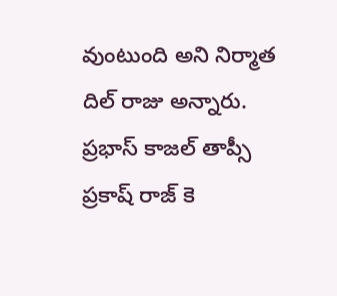వుంటుంది అని నిర్మాత దిల్ రాజు అన్నారు.
ప్రభాస్ కాజల్ తాప్సీ ప్రకాష్ రాజ్ కె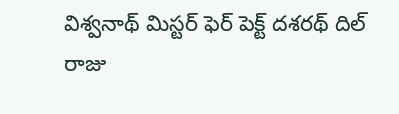విశ్వనాథ్ మిస్టర్ ఫెర్ పెక్ట్ దశరథ్ దిల్ రాజు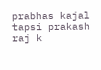prabhas kajal tapsi prakash raj k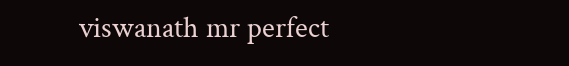viswanath mr perfect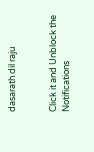dasarath dil raju


Click it and Unblock the Notifications